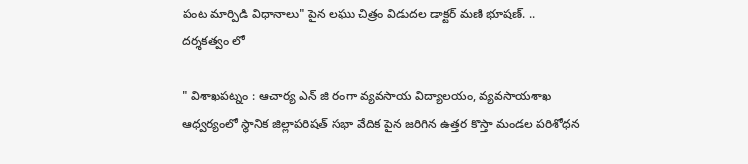పంట మార్పిడి విధానాలు" పైన లఘు చిత్రం విడుదల డాక్టర్ మణి భూషణ్. .. దర్శకత్వం లో

" విశాఖపట్నం : ఆచార్య ఎన్ జి రంగా వ్యవసాయ విద్యాలయం, వ్యవసాయశాఖ ఆధ్వర్యంలో స్థానిక జిల్లాపరిషత్ సభా వేదిక పైన జరిగిన ఉత్తర కొస్తా మండల పరిశోధన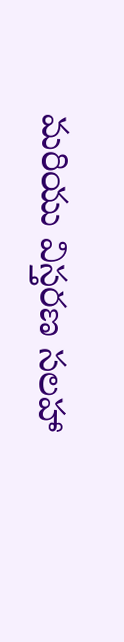మరియు విస్తరణ సలహా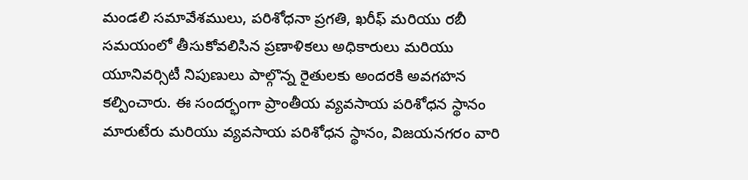మండలి సమావేశములు, పరిశోధనా ప్రగతి, ఖరీఫ్ మరియు రబీ సమయంలో తీసుకోవలిసిన ప్రణాళికలు అధికారులు మరియు యూనివర్సిటీ నిపుణులు పాల్గొన్న రైతులకు అందరకి అవగహన కల్పించారు. ఈ సందర్భంగా ప్రాంతీయ వ్యవసాయ పరిశోధన స్థానం మారుటేరు మరియు వ్యవసాయ పరిశోధన స్థానం, విజయనగరం వారి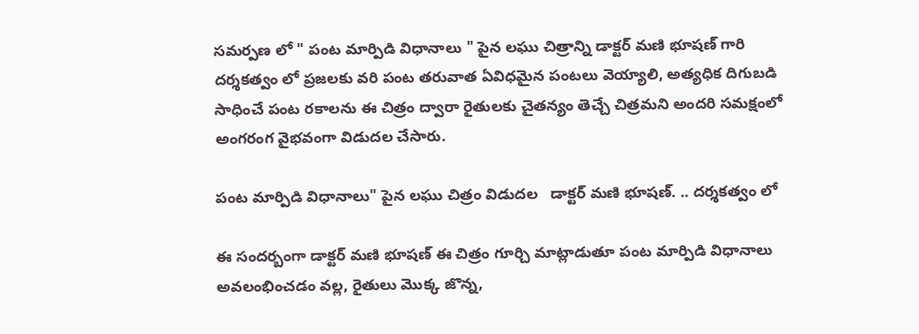సమర్పణ లో " పంట మార్పిడి విధానాలు " పైన లఘు చిత్రాన్ని డాక్టర్ మణి భూషణ్ గారి దర్శకత్వం లో ప్రజలకు వరి పంట తరువాత ఏవిధమైన పంటలు వెయ్యాలి, అత్యధిక దిగుబడి సాధించే పంట రకాలను ఈ చిత్రం ద్వారా రైతులకు చైతన్యం తెచ్చే చిత్రమని అందరి సమక్షంలో అంగరంగ వైభవంగా విడుదల చేసారు.

పంట మార్పిడి విధానాలు" పైన లఘు చిత్రం విడుదల   డాక్టర్ మణి భూషణ్. .. దర్శకత్వం లో

ఈ సందర్బంగా డాక్టర్ మణి భూషణ్ ఈ చిత్రం గూర్చి మాట్లాడుతూ పంట మార్పిడి విధానాలు అవలంభించడం వల్ల, రైతులు మొక్క జొన్న,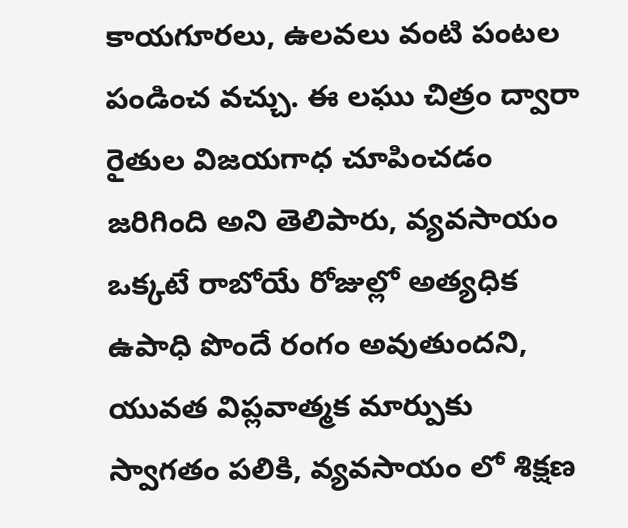కాయగూరలు, ఉలవలు వంటి పంటల పండించ వచ్చు. ఈ లఘు చిత్రం ద్వారా రైతుల విజయగాధ చూపించడం జరిగింది అని తెలిపారు, వ్యవసాయం ఒక్కటే రాబోయే రోజుల్లో అత్యధిక ఉపాధి పొందే రంగం అవుతుందని, యువత విప్లవాత్మక మార్పుకు స్వాగతం పలికి, వ్యవసాయం లో శిక్షణ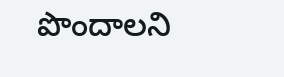పొందాలని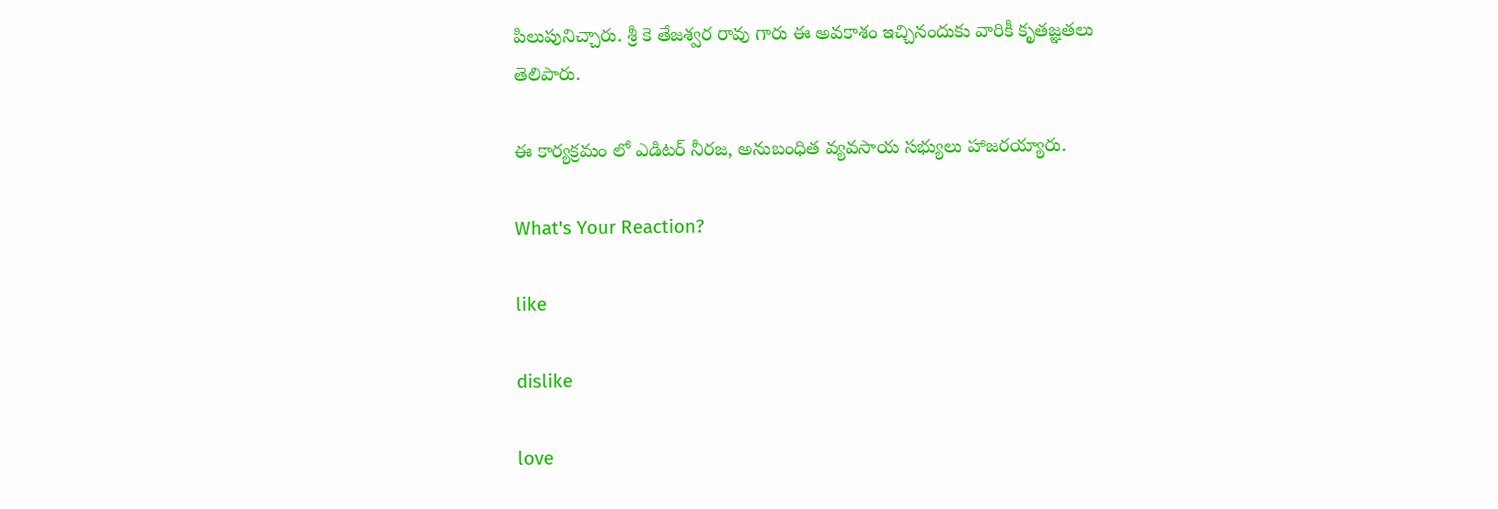పిలుపునిచ్చారు. శ్రీ కె తేజశ్వర రావు గారు ఈ అవకాశం ఇచ్చినందుకు వారికీ కృతజ్ఞతలు తెలిపారు.

ఈ కార్యక్రమం లో ఎడిటర్ నీరజ, అనుబంధిత వ్యవసాయ సభ్యులు హాజరయ్యారు.

What's Your Reaction?

like

dislike

love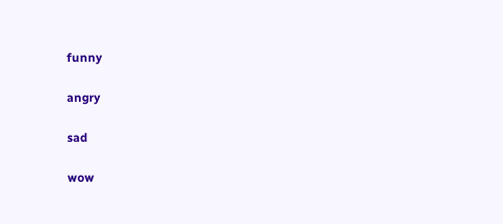funny

angry

sad

wow